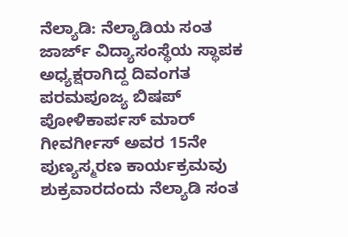ನೆಲ್ಯಾಡಿ: ನೆಲ್ಯಾಡಿಯ ಸಂತ ಜಾರ್ಜ್ ವಿದ್ಯಾಸಂಸ್ಥೆಯ ಸ್ಥಾಪಕ ಅಧ್ಯಕ್ಷರಾಗಿದ್ದ ದಿವಂಗತ ಪರಮಪೂಜ್ಯ ಬಿಷಪ್ ಪೋಳಿಕಾರ್ಪಸ್ ಮಾರ್ ಗೀವರ್ಗೀಸ್ ಅವರ 15ನೇ ಪುಣ್ಯಸ್ಮರಣ ಕಾರ್ಯಕ್ರಮವು ಶುಕ್ರವಾರದಂದು ನೆಲ್ಯಾಡಿ ಸಂತ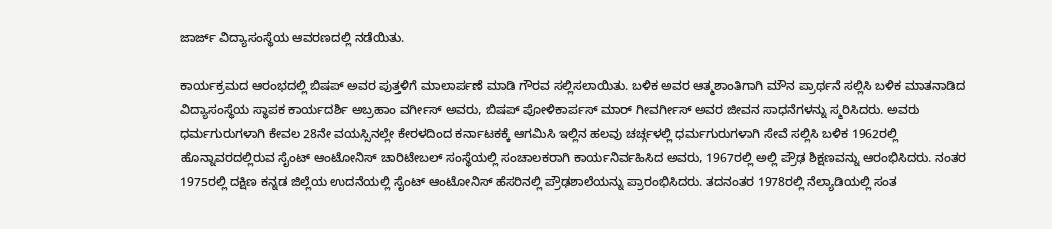ಜಾರ್ಜ್ ವಿದ್ಯಾಸಂಸ್ಥೆಯ ಆವರಣದಲ್ಲಿ ನಡೆಯಿತು.

ಕಾರ್ಯಕ್ರಮದ ಆರಂಭದಲ್ಲಿ ಬಿಷಪ್ ಅವರ ಪುತ್ತಳಿಗೆ ಮಾಲಾರ್ಪಣೆ ಮಾಡಿ ಗೌರವ ಸಲ್ಲಿಸಲಾಯಿತು. ಬಳಿಕ ಅವರ ಆತ್ಮಶಾಂತಿಗಾಗಿ ಮೌನ ಪ್ರಾರ್ಥನೆ ಸಲ್ಲಿಸಿ ಬಳಿಕ ಮಾತನಾಡಿದ ವಿದ್ಯಾಸಂಸ್ಥೆಯ ಸ್ಥಾಪಕ ಕಾರ್ಯದರ್ಶಿ ಅಬ್ರಹಾಂ ವರ್ಗೀಸ್ ಅವರು, ಬಿಷಪ್ ಪೋಳಿಕಾರ್ಪಸ್ ಮಾರ್ ಗೀವರ್ಗೀಸ್ ಅವರ ಜೀವನ ಸಾಧನೆಗಳನ್ನು ಸ್ಮರಿಸಿದರು. ಅವರು ಧರ್ಮಗುರುಗಳಾಗಿ ಕೇವಲ 28ನೇ ವಯಸ್ಸಿನಲ್ಲೇ ಕೇರಳದಿಂದ ಕರ್ನಾಟಕಕ್ಕೆ ಆಗಮಿಸಿ ಇಲ್ಲಿನ ಹಲವು ಚರ್ಚ್ಗಳಲ್ಲಿ ಧರ್ಮಗುರುಗಳಾಗಿ ಸೇವೆ ಸಲ್ಲಿಸಿ ಬಳಿಕ 1962ರಲ್ಲಿ ಹೊನ್ನಾವರದಲ್ಲಿರುವ ಸೈಂಟ್ ಆಂಟೋನಿಸ್ ಚಾರಿಟೇಬಲ್ ಸಂಸ್ಥೆಯಲ್ಲಿ ಸಂಚಾಲಕರಾಗಿ ಕಾರ್ಯನಿರ್ವಹಿಸಿದ ಅವರು, 1967ರಲ್ಲಿ ಅಲ್ಲಿ ಪ್ರೌಢ ಶಿಕ್ಷಣವನ್ನು ಆರಂಭಿಸಿದರು. ನಂತರ 1975ರಲ್ಲಿ ದಕ್ಷಿಣ ಕನ್ನಡ ಜಿಲ್ಲೆಯ ಉದನೆಯಲ್ಲಿ ಸೈಂಟ್ ಆಂಟೋನಿಸ್ ಹೆಸರಿನಲ್ಲಿ ಪ್ರೌಢಶಾಲೆಯನ್ನು ಪ್ರಾರಂಭಿಸಿದರು. ತದನಂತರ 1978ರಲ್ಲಿ ನೆಲ್ಯಾಡಿಯಲ್ಲಿ ಸಂತ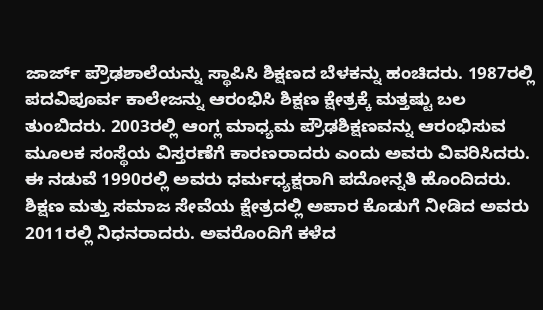ಜಾರ್ಜ್ ಪ್ರೌಢಶಾಲೆಯನ್ನು ಸ್ಥಾಪಿಸಿ ಶಿಕ್ಷಣದ ಬೆಳಕನ್ನು ಹಂಚಿದರು. 1987ರಲ್ಲಿ ಪದವಿಪೂರ್ವ ಕಾಲೇಜನ್ನು ಆರಂಭಿಸಿ ಶಿಕ್ಷಣ ಕ್ಷೇತ್ರಕ್ಕೆ ಮತ್ತಷ್ಟು ಬಲ ತುಂಬಿದರು. 2003ರಲ್ಲಿ ಆಂಗ್ಲ ಮಾಧ್ಯಮ ಪ್ರೌಢಶಿಕ್ಷಣವನ್ನು ಆರಂಭಿಸುವ ಮೂಲಕ ಸಂಸ್ಥೆಯ ವಿಸ್ತರಣೆಗೆ ಕಾರಣರಾದರು ಎಂದು ಅವರು ವಿವರಿಸಿದರು. ಈ ನಡುವೆ 1990ರಲ್ಲಿ ಅವರು ಧರ್ಮಧ್ಯಕ್ಷರಾಗಿ ಪದೋನ್ನತಿ ಹೊಂದಿದರು. ಶಿಕ್ಷಣ ಮತ್ತು ಸಮಾಜ ಸೇವೆಯ ಕ್ಷೇತ್ರದಲ್ಲಿ ಅಪಾರ ಕೊಡುಗೆ ನೀಡಿದ ಅವರು 2011ರಲ್ಲಿ ನಿಧನರಾದರು. ಅವರೊಂದಿಗೆ ಕಳೆದ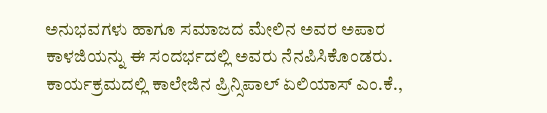ಅನುಭವಗಳು ಹಾಗೂ ಸಮಾಜದ ಮೇಲಿನ ಅವರ ಅಪಾರ ಕಾಳಜಿಯನ್ನು ಈ ಸಂದರ್ಭದಲ್ಲಿ ಅವರು ನೆನಪಿಸಿಕೊಂಡರು.
ಕಾರ್ಯಕ್ರಮದಲ್ಲಿ ಕಾಲೇಜಿನ ಪ್ರಿನ್ಸಿಪಾಲ್ ಏಲಿಯಾಸ್ ಎಂ.ಕೆ.,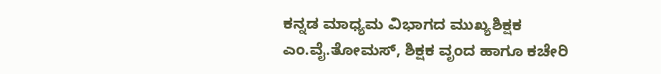ಕನ್ನಡ ಮಾಧ್ಯಮ ವಿಭಾಗದ ಮುಖ್ಯಶಿಕ್ಷಕ ಎಂ.ವೈ.ತೋಮಸ್, ಶಿಕ್ಷಕ ವೃಂದ ಹಾಗೂ ಕಚೇರಿ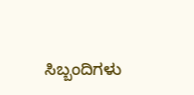ಸಿಬ್ಬಂದಿಗಳು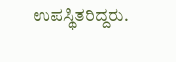ಉಪಸ್ಥಿತರಿದ್ದರು.